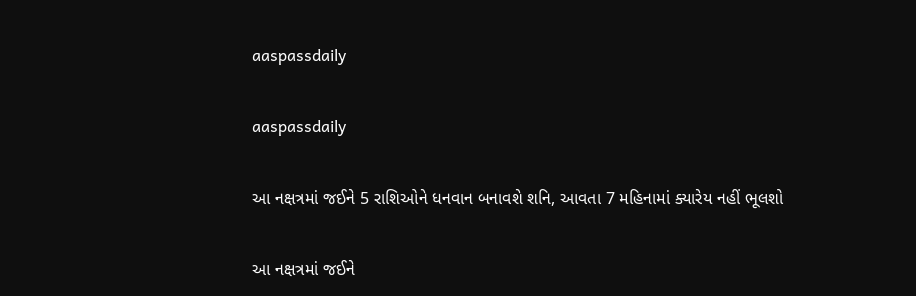aaspassdaily

aaspassdaily

આ નક્ષત્રમાં જઈને 5 રાશિઓને ધનવાન બનાવશે શનિ, આવતા 7 મહિનામાં ક્યારેય નહીં ભૂલશો

આ નક્ષત્રમાં જઈને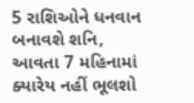5 રાશિઓને ધનવાન બનાવશે શનિ, આવતા 7 મહિનામાં ક્યારેય નહીં ભૂલશો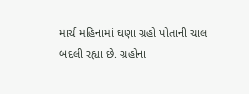માર્ચ મહિનામાં ઘણા ગ્રહો પોતાની ચાલ બદલી રહ્યા છે. ગ્રહોના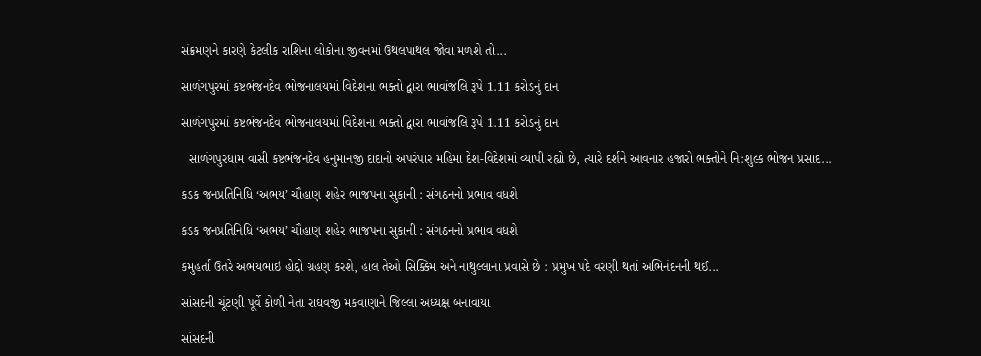સંક્રમણને કારણે કેટલીક રાશિના લોકોના જીવનમાં ઉથલપાથલ જોવા મળશે તો...

સાળંગપુરમાં કષ્ટભંજનદેવ ભોજનાલયમાં વિદેશના ભક્તો દ્વારા ભાવાંજલિ રૂપે 1.11 કરોડનું દાન

સાળંગપુરમાં કષ્ટભંજનદેવ ભોજનાલયમાં વિદેશના ભક્તો દ્વારા ભાવાંજલિ રૂપે 1.11 કરોડનું દાન

  સાળંગપુરધામ વાસી કષ્ટભંજનદેવ હનુમાનજી દાદાનો અપરંપાર મહિમા દેશ-વિદેશમાં વ્યાપી રહ્યો છે, ત્યારે દર્શને આવનાર હજારો ભક્તોને નિ:શુલ્ક ભોજન પ્રસાદ...

કડક જનપ્રતિનિધિ ‘અભય’ ચૌહાણ શહેર ભાજપના સુકાની : સંગઠનનો પ્રભાવ વધશે

કડક જનપ્રતિનિધિ ‘અભય’ ચૌહાણ શહેર ભાજપના સુકાની : સંગઠનનો પ્રભાવ વધશે

કમુહર્તા ઉતરે અભયભાઇ હોદ્દો ગ્રહણ કરશે, હાલ તેઓ સિક્કિમ અને નાથુલ્લાના પ્રવાસે છે : પ્રમુખ પદે વરણી થતાં અભિનંદનની થઈ...

સાંસદની ચૂંટણી પૂર્વે કોળી નેતા રાઘવજી મકવાણાને જિલ્લા અધ્યક્ષ બનાવાયા

સાંસદની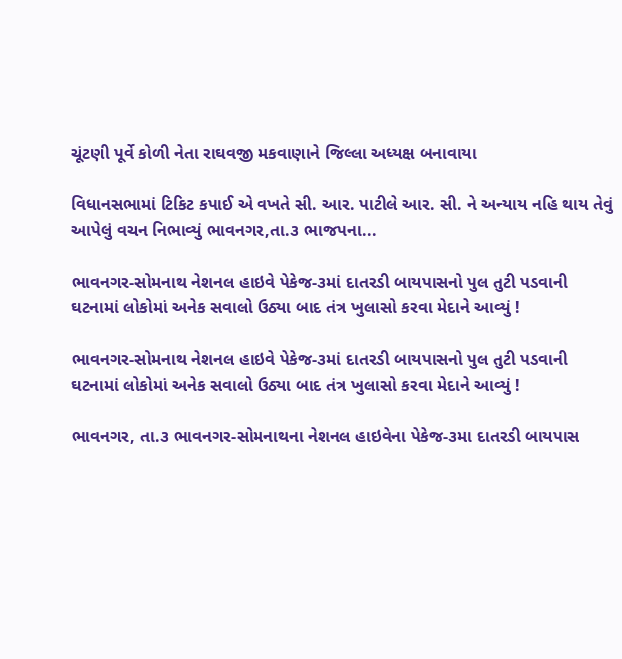ચૂંટણી પૂર્વે કોળી નેતા રાઘવજી મકવાણાને જિલ્લા અધ્યક્ષ બનાવાયા

વિધાનસભામાં ટિકિટ કપાઈ એ વખતે સી. આર. પાટીલે આર. સી. ને અન્યાય નહિ થાય તેવું આપેલું વચન નિભાવ્યું ભાવનગર,તા.૩ ભાજપના...

ભાવનગર-સોમનાથ નેશનલ હાઇવે પેકેજ-૩માં દાતરડી બાયપાસનો પુલ તુટી પડવાની ઘટનામાં લોકોમાં અનેક સવાલો ઉઠ્યા બાદ તંત્ર ખુલાસો કરવા મેદાને આવ્યું !

ભાવનગર-સોમનાથ નેશનલ હાઇવે પેકેજ-૩માં દાતરડી બાયપાસનો પુલ તુટી પડવાની ઘટનામાં લોકોમાં અનેક સવાલો ઉઠ્યા બાદ તંત્ર ખુલાસો કરવા મેદાને આવ્યું !

ભાવનગર, તા.૩ ભાવનગર-સોમનાથના નેશનલ હાઇવેના પેકેજ-૩મા દાતરડી બાયપાસ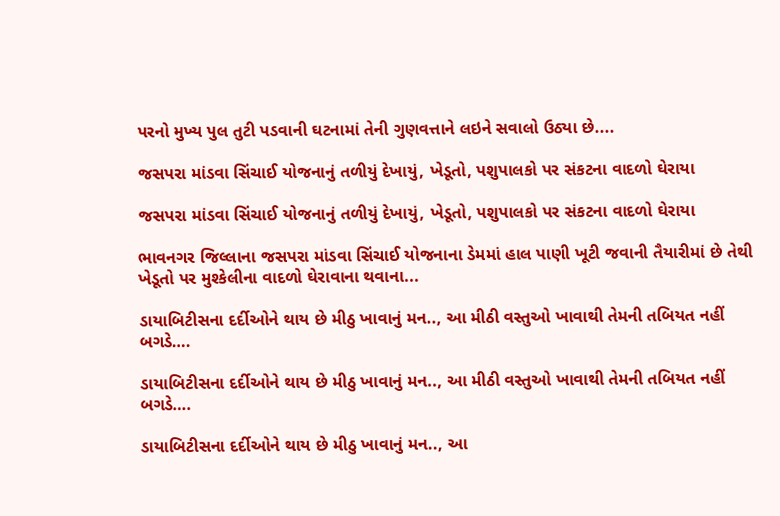પરનો મુખ્ય પુલ તુટી પડવાની ઘટનામાં તેની ગુણવત્તાને લઇને સવાલો ઉઠ્યા છે....

જસપરા માંડવા સિંચાઈ યોજનાનું તળીયું દેખાયું, ખેડૂતો, પશુપાલકો પર સંકટના વાદળો ઘેરાયા

જસપરા માંડવા સિંચાઈ યોજનાનું તળીયું દેખાયું, ખેડૂતો, પશુપાલકો પર સંકટના વાદળો ઘેરાયા

ભાવનગર જિલ્લાના જસપરા માંડવા સિંચાઈ યોજનાના ડેમમાં હાલ પાણી ખૂટી જવાની તૈયારીમાં છે તેથી ખેડૂતો પર મુશ્કેલીના વાદળો ઘેરાવાના થવાના...

ડાયાબિટીસના દર્દીઓને થાય છે મીઠુ ખાવાનું મન.., આ મીઠી વસ્તુઓ ખાવાથી તેમની તબિયત નહીં બગડે….

ડાયાબિટીસના દર્દીઓને થાય છે મીઠુ ખાવાનું મન.., આ મીઠી વસ્તુઓ ખાવાથી તેમની તબિયત નહીં બગડે….

ડાયાબિટીસના દર્દીઓને થાય છે મીઠુ ખાવાનું મન.., આ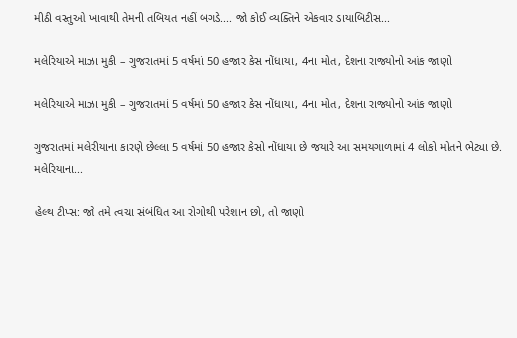મીઠી વસ્તુઓ ખાવાથી તેમની તબિયત નહીં બગડે.... જો કોઈ વ્યક્તિને એકવાર ડાયાબિટીસ...

મલેરિયાએ માઝા મુકી – ગુજરાતમાં 5 વર્ષમાં 50 હજાર કેસ નોંધાયા, 4ના મોત, દેશના રાજ્યોનો આંક જાણો

મલેરિયાએ માઝા મુકી – ગુજરાતમાં 5 વર્ષમાં 50 હજાર કેસ નોંધાયા, 4ના મોત, દેશના રાજ્યોનો આંક જાણો

ગુજરાતમાં મલેરીયાના કારણે છેલ્લા 5 વર્ષમાં 50 હજાર કેસો નોંધાયા છે જયારે આ સમયગાળામાં 4 લોકો મોતને ભેટ્યા છે. મલેરિયાના...

હેલ્થ ટીપ્સ: જો તમે ત્વચા સંબંધિત આ રોગોથી પરેશાન છો, તો જાણો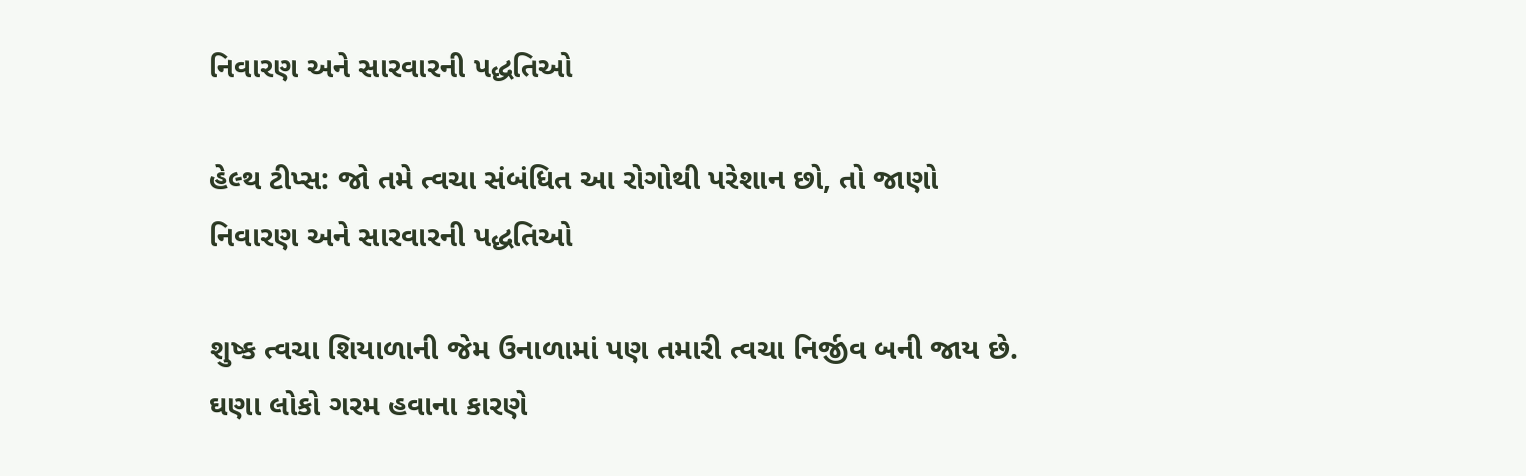નિવારણ અને સારવારની પદ્ધતિઓ

હેલ્થ ટીપ્સ: જો તમે ત્વચા સંબંધિત આ રોગોથી પરેશાન છો, તો જાણો નિવારણ અને સારવારની પદ્ધતિઓ

શુષ્ક ત્વચા શિયાળાની જેમ ઉનાળામાં પણ તમારી ત્વચા નિર્જીવ બની જાય છે. ઘણા લોકો ગરમ હવાના કારણે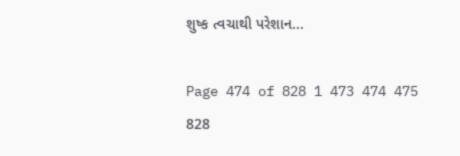શુષ્ક ત્વચાથી પરેશાન...

Page 474 of 828 1 473 474 475 828